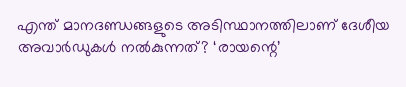എന്ത് മാനദണ്ഡങ്ങളുടെ അടിസ്ഥാനത്തിലാണ് ദേശീയ അവാർഡുകൾ നൽകുന്നത്? ‘രായന്റെ’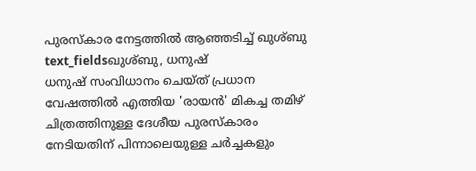പുരസ്കാര നേട്ടത്തിൽ ആഞ്ഞടിച്ച് ഖുശ്ബു
text_fieldsഖുശ്ബു, ധനുഷ്
ധനുഷ് സംവിധാനം ചെയ്ത് പ്രധാന വേഷത്തിൽ എത്തിയ 'രായൻ' മികച്ച തമിഴ് ചിത്രത്തിനുള്ള ദേശീയ പുരസ്കാരം നേടിയതിന് പിന്നാലെയുള്ള ചർച്ചകളും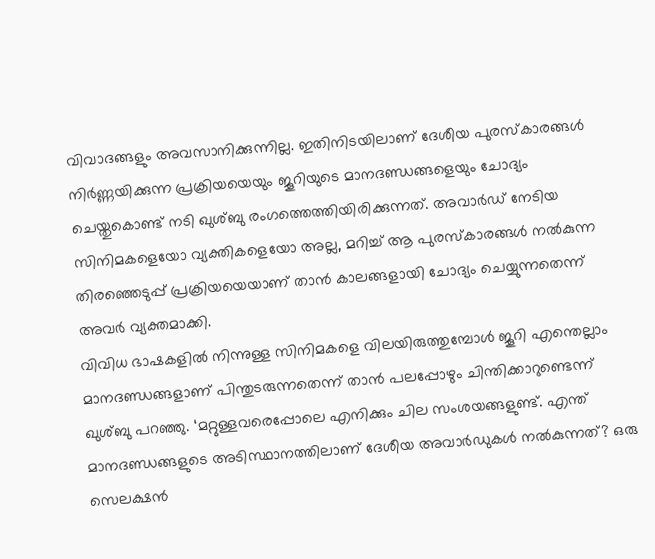വിവാദങ്ങളും അവസാനിക്കുന്നില്ല. ഇതിനിടയിലാണ് ദേശീയ പുരസ്കാരങ്ങൾ നിർണ്ണയിക്കുന്ന പ്രക്രിയയെയും ജൂറിയുടെ മാനദണ്ഡങ്ങളെയും ചോദ്യം ചെയ്തുകൊണ്ട് നടി ഖുശ്ബു രംഗത്തെത്തിയിരിക്കുന്നത്. അവാർഡ് നേടിയ സിനിമകളെയോ വ്യക്തികളെയോ അല്ല, മറിച്ച് ആ പുരസ്കാരങ്ങൾ നൽകുന്ന തിരഞ്ഞെടുപ്പ് പ്രക്രിയയെയാണ് താൻ കാലങ്ങളായി ചോദ്യം ചെയ്യുന്നതെന്ന് അവർ വ്യക്തമാക്കി.
വിവിധ ഭാഷകളിൽ നിന്നുള്ള സിനിമകളെ വിലയിരുത്തുമ്പോൾ ജൂറി എന്തെല്ലാം മാനദണ്ഡങ്ങളാണ് പിന്തുടരുന്നതെന്ന് താൻ പലപ്പോഴും ചിന്തിക്കാറുണ്ടെന്ന് ഖുശ്ബു പറഞ്ഞു. ‘മറ്റുള്ളവരെപ്പോലെ എനിക്കും ചില സംശയങ്ങളുണ്ട്. എന്ത് മാനദണ്ഡങ്ങളുടെ അടിസ്ഥാനത്തിലാണ് ദേശീയ അവാർഡുകൾ നൽകുന്നത്? ഒരു സെലക്ഷൻ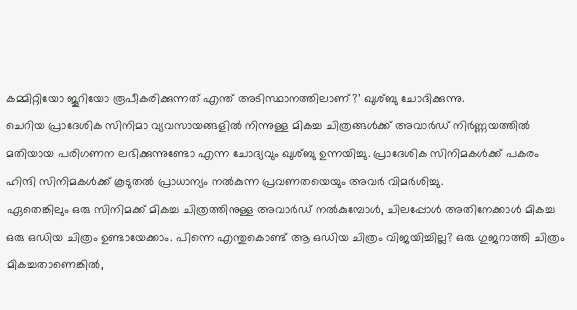കമ്മിറ്റിയോ ജൂറിയോ രൂപീകരിക്കുന്നത് എന്ത് അടിസ്ഥാനത്തിലാണ്?’ ഖുശ്ബു ചോദിക്കുന്നു.
ചെറിയ പ്രാദേശിക സിനിമാ വ്യവസായങ്ങളിൽ നിന്നുള്ള മികച്ച ചിത്രങ്ങൾക്ക് അവാർഡ് നിർണ്ണയത്തിൽ മതിയായ പരിഗണന ലഭിക്കുന്നുണ്ടോ എന്ന ചോദ്യവും ഖുശ്ബു ഉന്നയിച്ചു. പ്രാദേശിക സിനിമകൾക്ക് പകരം ഹിന്ദി സിനിമകൾക്ക് കൂടുതൽ പ്രാധാന്യം നൽകുന്ന പ്രവണതയെയും അവർ വിമർശിച്ചു.
ഏതെങ്കിലും ഒരു സിനിമക്ക് മികച്ച ചിത്രത്തിനുള്ള അവാർഡ് നൽകുമ്പോൾ, ചിലപ്പോൾ അതിനേക്കാൾ മികച്ച ഒരു ഒഡിയ ചിത്രം ഉണ്ടായേക്കാം. പിന്നെ എന്തുകൊണ്ട് ആ ഒഡിയ ചിത്രം വിജയിച്ചില്ല? ഒരു ഗുജറാത്തി ചിത്രം മികച്ചതാണെങ്കിൽ,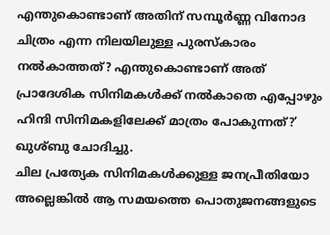എന്തുകൊണ്ടാണ് അതിന് സമ്പൂർണ്ണ വിനോദ ചിത്രം എന്ന നിലയിലുള്ള പുരസ്കാരം നൽകാത്തത്? എന്തുകൊണ്ടാണ് അത് പ്രാദേശിക സിനിമകൾക്ക് നൽകാതെ എപ്പോഴും ഹിന്ദി സിനിമകളിലേക്ക് മാത്രം പോകുന്നത്?’ ഖുശ്ബു ചോദിച്ചു.
ചില പ്രത്യേക സിനിമകൾക്കുള്ള ജനപ്രീതിയോ അല്ലെങ്കിൽ ആ സമയത്തെ പൊതുജനങ്ങളുടെ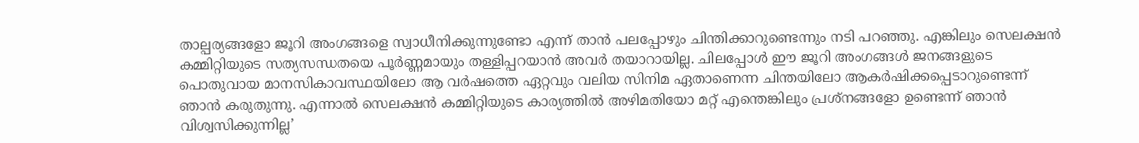താല്പര്യങ്ങളോ ജൂറി അംഗങ്ങളെ സ്വാധീനിക്കുന്നുണ്ടോ എന്ന് താൻ പലപ്പോഴും ചിന്തിക്കാറുണ്ടെന്നും നടി പറഞ്ഞു. എങ്കിലും സെലക്ഷൻ കമ്മിറ്റിയുടെ സത്യസന്ധതയെ പൂർണ്ണമായും തള്ളിപ്പറയാൻ അവർ തയാറായില്ല. ചിലപ്പോൾ ഈ ജൂറി അംഗങ്ങൾ ജനങ്ങളുടെ പൊതുവായ മാനസികാവസ്ഥയിലോ ആ വർഷത്തെ ഏറ്റവും വലിയ സിനിമ ഏതാണെന്ന ചിന്തയിലോ ആകർഷിക്കപ്പെടാറുണ്ടെന്ന് ഞാൻ കരുതുന്നു. എന്നാൽ സെലക്ഷൻ കമ്മിറ്റിയുടെ കാര്യത്തിൽ അഴിമതിയോ മറ്റ് എന്തെങ്കിലും പ്രശ്നങ്ങളോ ഉണ്ടെന്ന് ഞാൻ വിശ്വസിക്കുന്നില്ല’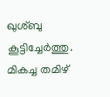ഖുശ്ബു കൂട്ടിച്ചേർത്തു.
മികച്ച തമിഴ്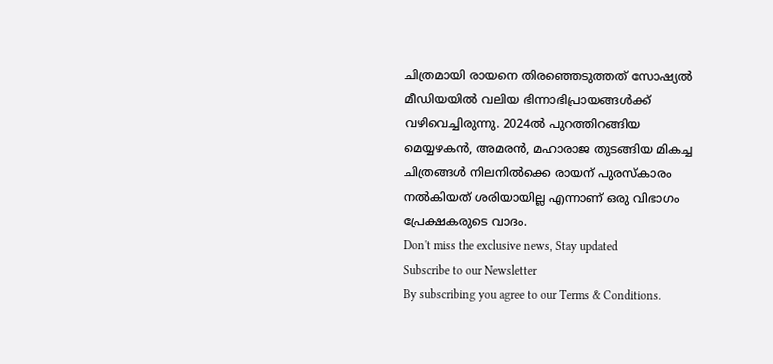ചിത്രമായി രായനെ തിരഞ്ഞെടുത്തത് സോഷ്യൽ മീഡിയയിൽ വലിയ ഭിന്നാഭിപ്രായങ്ങൾക്ക് വഴിവെച്ചിരുന്നു. 2024ൽ പുറത്തിറങ്ങിയ മെയ്യഴകൻ, അമരൻ, മഹാരാജ തുടങ്ങിയ മികച്ച ചിത്രങ്ങൾ നിലനിൽക്കെ രായന് പുരസ്കാരം നൽകിയത് ശരിയായില്ല എന്നാണ് ഒരു വിഭാഗം പ്രേക്ഷകരുടെ വാദം.
Don't miss the exclusive news, Stay updated
Subscribe to our Newsletter
By subscribing you agree to our Terms & Conditions.